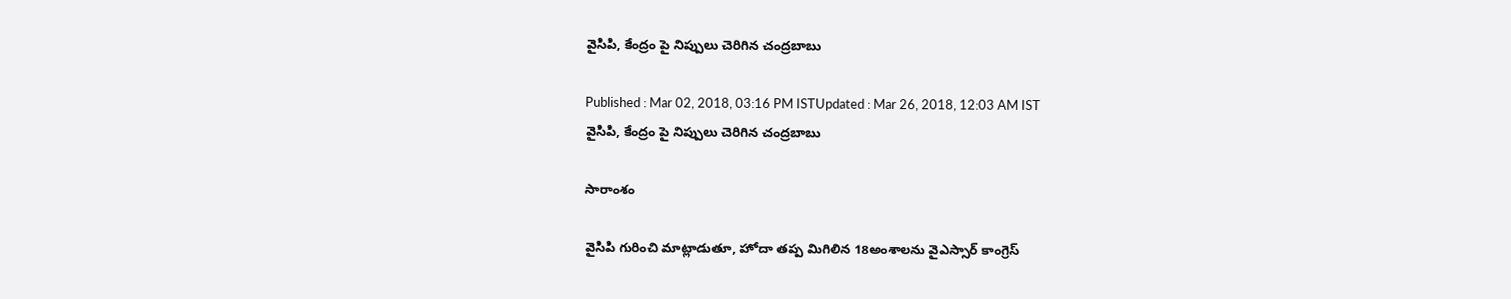వైసిపి, కేంద్రం పై నిప్పులు చెరిగిన చంద్రబాబు

Published : Mar 02, 2018, 03:16 PM ISTUpdated : Mar 26, 2018, 12:03 AM IST
వైసిపి, కేంద్రం పై నిప్పులు చెరిగిన చంద్రబాబు

సారాంశం

వైసిపి గురించి మాట్లాడుతూ, హోదా తప్ప మిగిలిన 18అంశాలను వైఎస్సార్ కాంగ్రెస్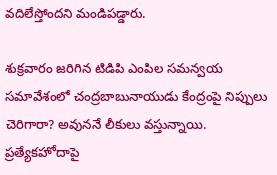వదిలేస్తోందని మండిపడ్డారు.

శుక్రవారం జరిగిన టిడిపి ఎంపిల సమన్వయ సమావేశంలో చంద్రబాబునాయుడు కేంద్రంపై నిప్పులు చెరిగారా? అవుననే లీకులు వస్తున్నాయి. ప్రత్యేకహోదాపై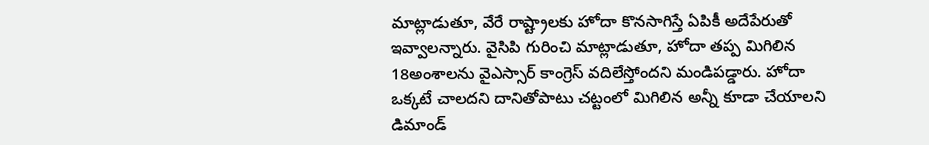మాట్లాడుతూ, వేరే రాష్ట్రాలకు హోదా కొనసాగిస్తే ఏపికీ అదేపేరుతో ఇవ్వాలన్నారు. వైసిపి గురించి మాట్లాడుతూ, హోదా తప్ప మిగిలిన 18అంశాలను వైఎస్సార్ కాంగ్రెస్ వదిలేస్తోందని మండిపడ్డారు. హోదా ఒక్కటే చాలదని దానితోపాటు చట్టంలో మిగిలిన అన్నీ కూడా చేయాలని డిమాండ్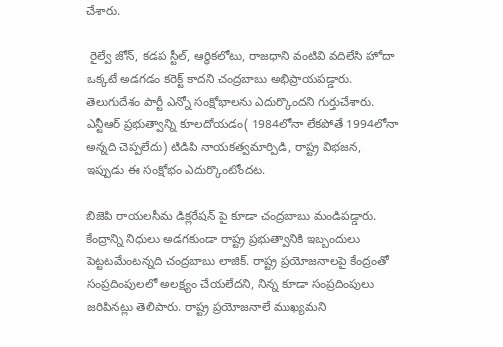చేశారు.

 రైల్వే జోన్, కడప స్టీల్, ఆర్ధికలోటు, రాజధాని వంటివి వదిలేసి హోదా ఒక్కటే అడగడం కరెక్ట్ కాదని చంద్రబాబు అభిప్రాయపడ్డారు. తెలుగుదేశం పార్టీ ఎన్నో సంక్షోభాలను ఎదుర్కొందని గుర్తుచేశారు. ఎన్టీఆర్ ప్రభుత్వాన్ని కూలదోయడం( 1984లోనా లేకపోతే 1994లోనా అన్నది చెప్పలేదు) టిడిపి నాయకత్వమార్పిడి, రాష్ట్ర విభజన, ఇప్పుడు ఈ సంక్షోభం ఎదుర్కొంటోందట.

బిజెపి రాయలసీమ డిక్లరేషన్ పై కూడా చంద్రబాబు మండిపడ్డారు. కేంద్రాన్ని నిధులు అడగకుండా రాష్ట్ర ప్రభుత్వానికి ఇబ్బందులు పెట్టటమేంటన్నది చంద్రబాబు లాజిక్. రాష్ట్ర ప్రయోజనాలపై కేంద్రంతో సంప్రదింపులలో అలక్ష్యం చేయలేదని, నిన్న కూడా సంప్రదింపులు జరిపినట్లు తెలిపారు. రాష్ట్ర ప్రయోజనాలే ముఖ్యమని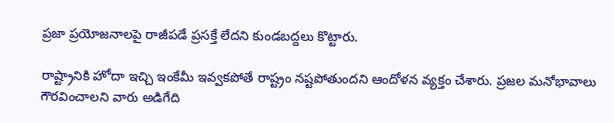ప్రజా ప్రయోజనాలపై రాజీపడే ప్రసక్తే లేదని కుండబద్దలు కొట్టారు.

రాష్ట్రానికి హోదా ఇచ్చి ఇంకేమీ ఇవ్వకపోతే రాష్ట్రం నష్టపోతుందని ఆందోళన వ్యక్తం చేశారు. ప్రజల మనోభావాలు గౌరవించాలని వారు అడిగేది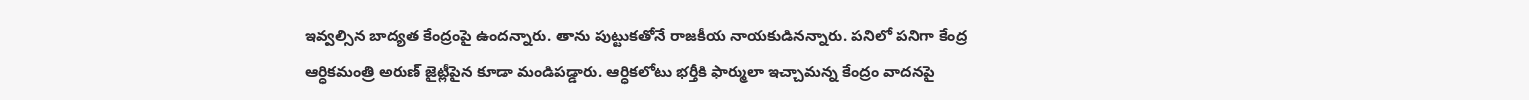ఇవ్వల్సిన బాద్యత కేంద్రంపై ఉందన్నారు. తాను పుట్టుకతోనే రాజకీయ నాయకుడినన్నారు. పనిలో పనిగా కేంద్ర ఆర్ధికమంత్రి అరుణ్ జైట్లీపైన కూడా మండిపడ్డారు. ఆర్ధికలోటు భర్తీకి ఫార్ములా ఇచ్చామన్న కేంద్రం వాదనపై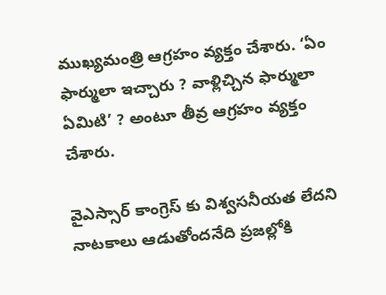ముఖ్యమంత్రి ఆగ్రహం వ్యక్తం చేశారు. ‘ఏం ఫార్ములా ఇచ్చారు ? వాళ్లిచ్చిన ఫార్ములా ఏమిటి’ ? అంటూ తీవ్ర ఆగ్రహం వ్యక్తం చేశారు.

వైఎస్సార్ కాంగ్రెస్ కు విశ్వసనీయత లేదని నాటకాలు ఆడుతోందనేది ప్రజల్లోకి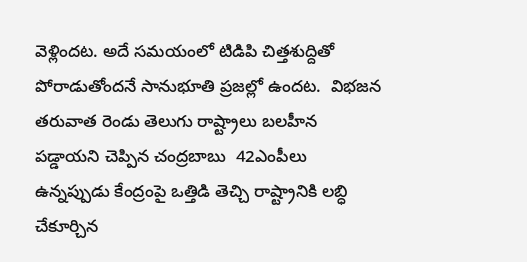వెళ్లిందట. అదే సమయంలో టిడిపి చిత్తశుద్దితో పోరాడుతోందనే సానుభూతి ప్రజల్లో ఉందట.  విభజన తరువాత రెండు తెలుగు రాష్ట్రాలు బలహీన పడ్డాయని చెప్పిన చంద్రబాబు  42ఎంపీలు ఉన్నప్పుడు కేంద్రంపై ఒత్తిడి తెచ్చి రాష్ట్రానికి లబ్ధి చేకూర్చిన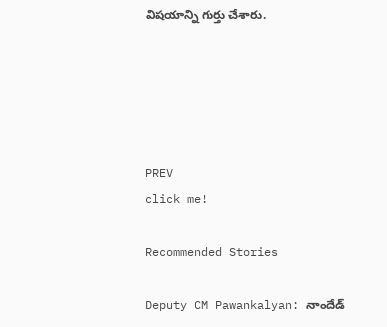విషయాన్ని గుర్తు చేశారు.





PREV
click me!

Recommended Stories

Deputy CM Pawankalyan: నాందేడ్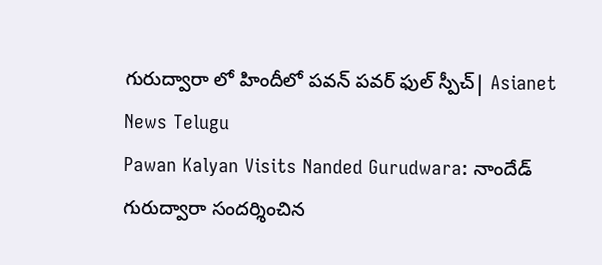గురుద్వారా లో హిందీలో పవన్ పవర్ ఫుల్ స్పీచ్| Asianet News Telugu
Pawan Kalyan Visits Nanded Gurudwara: నాందేడ్ గురుద్వారా సందర్శించిన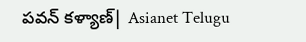పవన్ కళ్యాణ్| Asianet Telugu